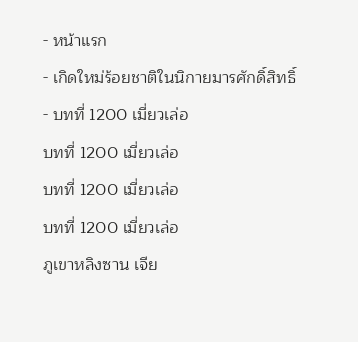- หน้าแรก
- เกิดใหม่ร้อยชาติในนิกายมารศักดิ์สิทธิ์
- บทที่ 1200 เมี่ยวเล่อ
บทที่ 1200 เมี่ยวเล่อ
บทที่ 1200 เมี่ยวเล่อ
บทที่ 1200 เมี่ยวเล่อ
ภูเขาหลิงซาน เจีย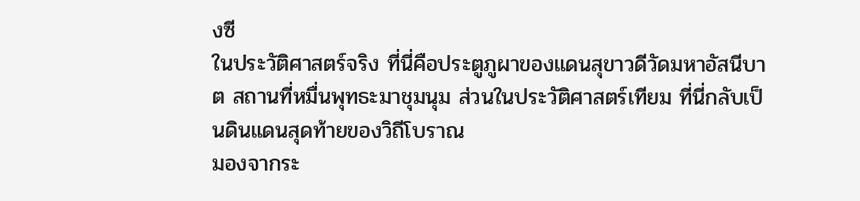งซี
ในประวัติศาสตร์จริง ที่นี่คือประตูภูผาของแดนสุขาวดีวัดมหาอัสนีบาต สถานที่หมื่นพุทธะมาชุมนุม ส่วนในประวัติศาสตร์เทียม ที่นี่กลับเป็นดินแดนสุดท้ายของวิถีโบราณ
มองจากระ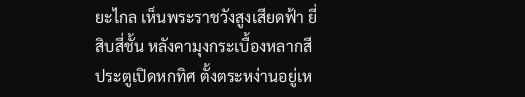ยะไกล เห็นพระราชวังสูงเสียดฟ้า ยี่สิบสี่ชั้น หลังคามุงกระเบื้องหลากสี ประตูเปิดหกทิศ ตั้งตระหง่านอยู่เห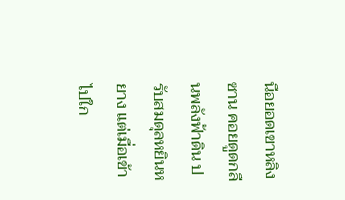นือยอดเขาหลิงซาน คอยดูดกลืนพลังฟ้าดิน ปรับสมดุลหยินหยาง แต่เมื่อเข้าไปใก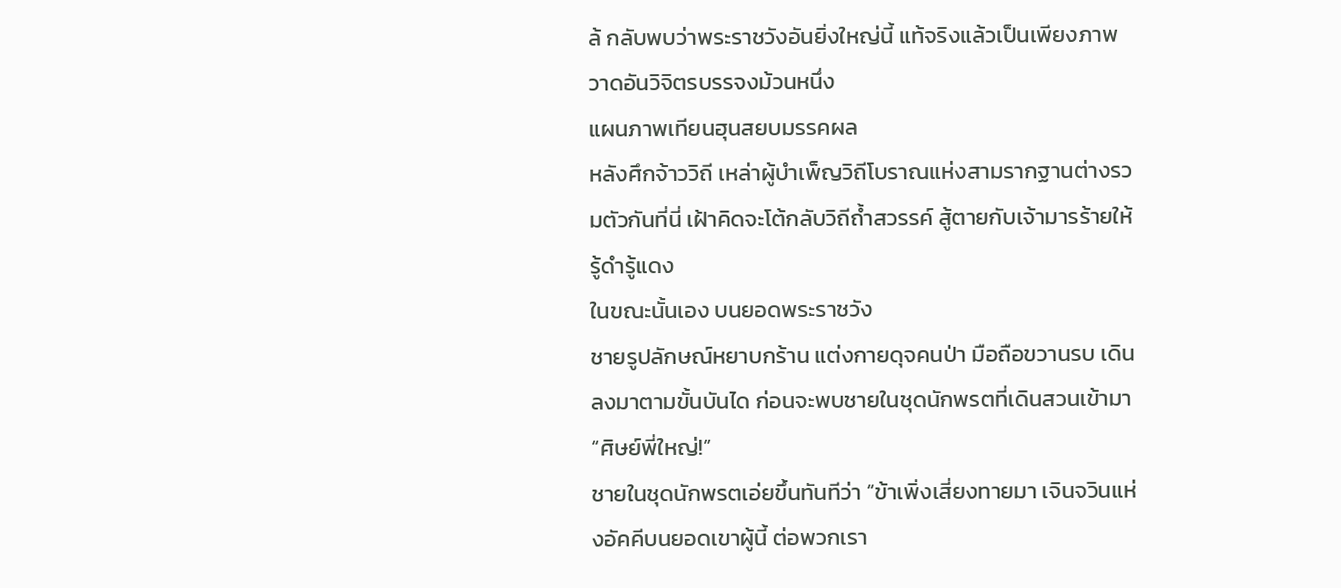ล้ กลับพบว่าพระราชวังอันยิ่งใหญ่นี้ แท้จริงแล้วเป็นเพียงภาพวาดอันวิจิตรบรรจงม้วนหนึ่ง
แผนภาพเทียนฮุนสยบมรรคผล
หลังศึกจ้าววิถี เหล่าผู้บำเพ็ญวิถีโบราณแห่งสามรากฐานต่างรวมตัวกันที่นี่ เฝ้าคิดจะโต้กลับวิถีถ้ำสวรรค์ สู้ตายกับเจ้ามารร้ายให้รู้ดำรู้แดง
ในขณะนั้นเอง บนยอดพระราชวัง
ชายรูปลักษณ์หยาบกร้าน แต่งกายดุจคนป่า มือถือขวานรบ เดินลงมาตามขั้นบันได ก่อนจะพบชายในชุดนักพรตที่เดินสวนเข้ามา
“ศิษย์พี่ใหญ่!”
ชายในชุดนักพรตเอ่ยขึ้นทันทีว่า “ข้าเพิ่งเสี่ยงทายมา เจินจวินแห่งอัคคีบนยอดเขาผู้นี้ ต่อพวกเรา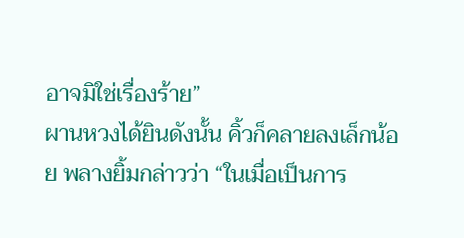อาจมิใช่เรื่องร้าย”
ผานหวงได้ยินดังนั้น คิ้วก็คลายลงเล็กน้อย พลางยิ้มกล่าวว่า “ในเมื่อเป็นการ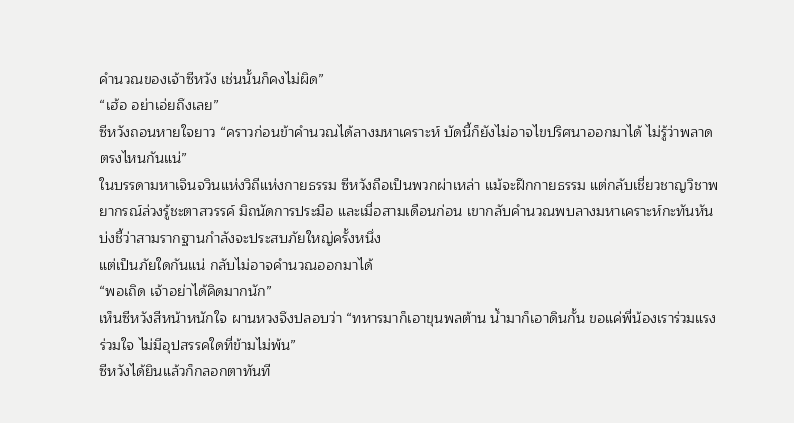คำนวณของเจ้าซีหวัง เช่นนั้นก็คงไม่ผิด”
“เฮ้อ อย่าเอ่ยถึงเลย”
ซีหวังถอนหายใจยาว “คราวก่อนข้าคำนวณได้ลางมหาเคราะห์ บัดนี้ก็ยังไม่อาจไขปริศนาออกมาได้ ไม่รู้ว่าพลาดตรงไหนกันแน่”
ในบรรดามหาเจินจวินแห่งวิถีแห่งกายธรรม ซีหวังถือเป็นพวกผ่าเหล่า แม้จะฝึกกายธรรม แต่กลับเชี่ยวชาญวิชาพยากรณ์ล่วงรู้ชะตาสวรรค์ มิถนัดการประมือ และเมื่อสามเดือนก่อน เขากลับคำนวณพบลางมหาเคราะห์กะทันหัน บ่งชี้ว่าสามรากฐานกำลังจะประสบภัยใหญ่ครั้งหนึ่ง
แต่เป็นภัยใดกันแน่ กลับไม่อาจคำนวณออกมาได้
“พอเถิด เจ้าอย่าได้คิดมากนัก”
เห็นซีหวังสีหน้าหนักใจ ผานหวงจึงปลอบว่า “ทหารมาก็เอาขุนพลต้าน น้ำมาก็เอาดินกั้น ขอแค่พี่น้องเราร่วมแรงร่วมใจ ไม่มีอุปสรรคใดที่ข้ามไม่พ้น”
ซีหวังได้ยินแล้วก็กลอกตาทันที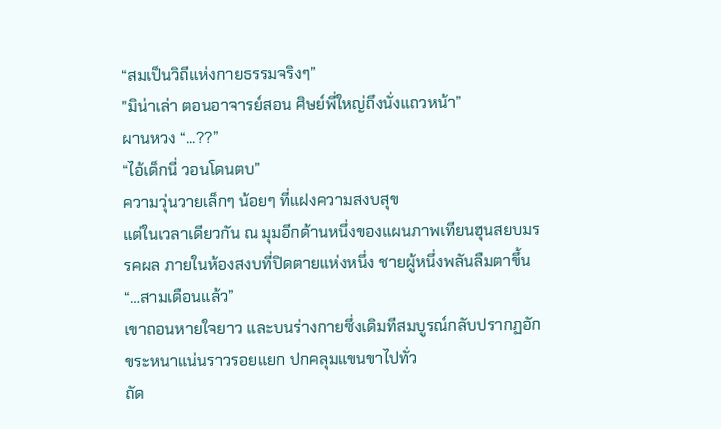“สมเป็นวิถีแห่งกายธรรมจริงๆ”
"มิน่าเล่า ตอนอาจารย์สอน ศิษย์พี่ใหญ่ถึงนั่งแถวหน้า”
ผานหวง “...??”
“ไอ้เด็กนี่ วอนโดนตบ”
ความวุ่นวายเล็กๆ น้อยๆ ที่แฝงความสงบสุข
แต่ในเวลาเดียวกัน ณ มุมอีกด้านหนึ่งของแผนภาพเทียนฮุนสยบมรรคผล ภายในห้องสงบที่ปิดตายแห่งหนึ่ง ชายผู้หนึ่งพลันลืมตาขึ้น
“…สามเดือนแล้ว”
เขาถอนหายใจยาว และบนร่างกายซึ่งเดิมทีสมบูรณ์กลับปรากฏอักขระหนาแน่นราวรอยแยก ปกคลุมแขนขาไปทั่ว
ถัด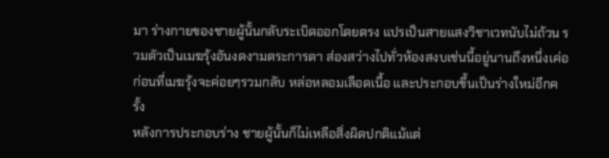มา ร่างกายของชายผู้นั้นกลับระเบิดออกโดยตรง แปรเป็นสายแสงวิชาเวทนับไม่ถ้วน รวมตัวเป็นเมฆรุ้งอันงดงามตระการตา ส่องสว่างไปทั่วห้องสงบเช่นนี้อยู่นานถึงหนึ่งเค่อ ก่อนที่เมฆรุ้งจะค่อยๆรวมกลับ หล่อหลอมเลือดเนื้อ และประกอบขึ้นเป็นร่างใหม่อีกครั้ง
หลังการประกอบร่าง ชายผู้นั้นก็ไม่เหลือสิ่งผิดปกติแม้แต่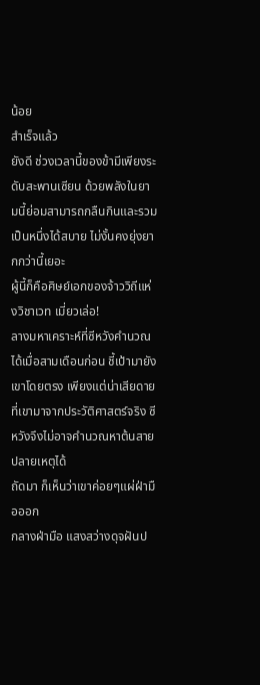น้อย
สำเร็จแล้ว
ยังดี ช่วงเวลานี้ของข้ามีเพียงระดับสะพานเซียน ด้วยพลังในยามนี้ย่อมสามารถกลืนกินและรวมเป็นหนึ่งได้สบาย ไม่งั้นคงยุ่งยากกว่านี้เยอะ
ผู้นี้ก็คือศิษย์เอกของจ้าววิถีแห่งวิชาเวท เมี่ยวเล่อ!
ลางมหาเคราะห์ที่ซีหวังคำนวณได้เมื่อสามเดือนก่อน ชี้เป้ามายังเขาโดยตรง เพียงแต่น่าเสียดายที่เขามาจากประวัติศาสตร์จริง ซีหวังจึงไม่อาจคำนวณหาต้นสายปลายเหตุได้
ถัดมา ก็เห็นว่าเขาค่อยๆแผ่ฝ่ามือออก
กลางฝ่ามือ แสงสว่างดุจฝันป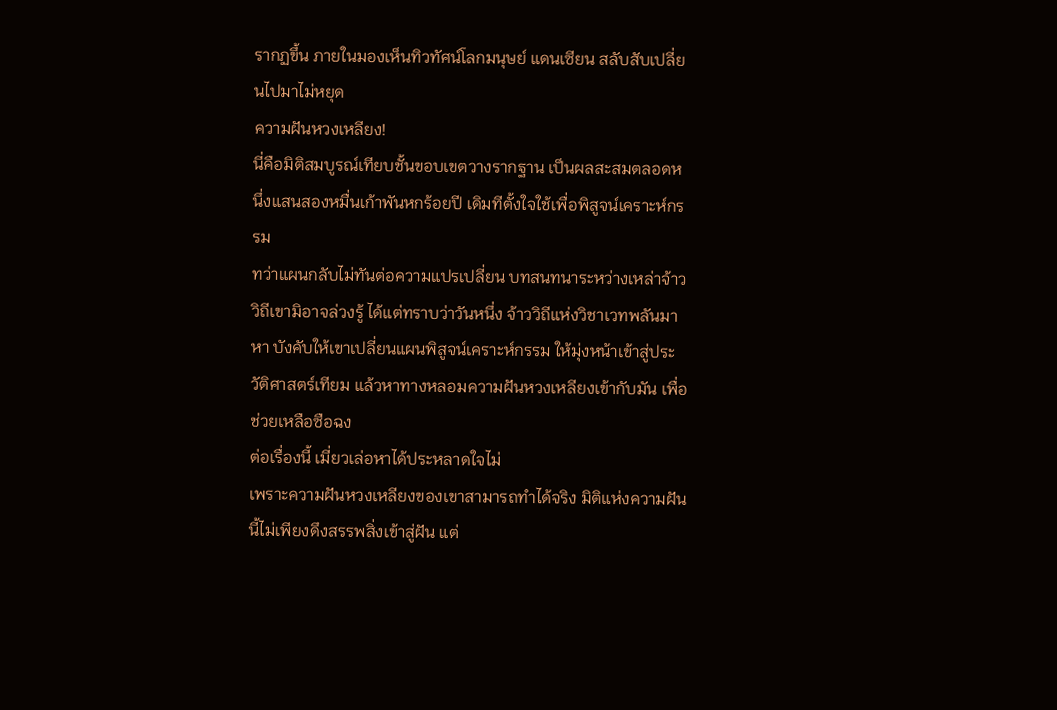รากฏขึ้น ภายในมองเห็นทิวทัศน์โลกมนุษย์ แดนเซียน สลับสับเปลี่ยนไปมาไม่หยุด
ความฝันหวงเหลียง!
นี่คือมิติสมบูรณ์เทียบชั้นขอบเขตวางรากฐาน เป็นผลสะสมตลอดหนึ่งแสนสองหมื่นเก้าพันหกร้อยปี เดิมทีตั้งใจใช้เพื่อพิสูจน์เคราะห์กรรม
ทว่าแผนกลับไม่ทันต่อความแปรเปลี่ยน บทสนทนาระหว่างเหล่าจ้าววิถีเขามิอาจล่วงรู้ ได้แต่ทราบว่าวันหนึ่ง จ้าววิถีแห่งวิชาเวทพลันมาหา บังคับให้เขาเปลี่ยนแผนพิสูจน์เคราะห์กรรม ให้มุ่งหน้าเข้าสู่ประวัติศาสตร์เทียม แล้วหาทางหลอมความฝันหวงเหลียงเข้ากับมัน เพื่อช่วยเหลือซือฉง
ต่อเรื่องนี้ เมี่ยวเล่อหาได้ประหลาดใจไม่
เพราะความฝันหวงเหลียงของเขาสามารถทำได้จริง มิติแห่งความฝันนี้ไม่เพียงดึงสรรพสิ่งเข้าสู่ฝัน แต่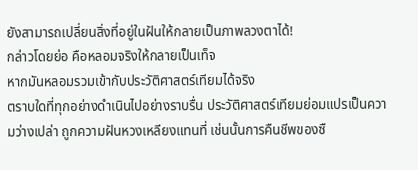ยังสามารถเปลี่ยนสิ่งที่อยู่ในฝันให้กลายเป็นภาพลวงตาได้!
กล่าวโดยย่อ คือหลอมจริงให้กลายเป็นเท็จ
หากมันหลอมรวมเข้ากับประวัติศาสตร์เทียมได้จริง
ตราบใดที่ทุกอย่างดำเนินไปอย่างราบรื่น ประวัติศาสตร์เทียมย่อมแปรเป็นความว่างเปล่า ถูกความฝันหวงเหลียงแทนที่ เช่นนั้นการคืนชีพของซื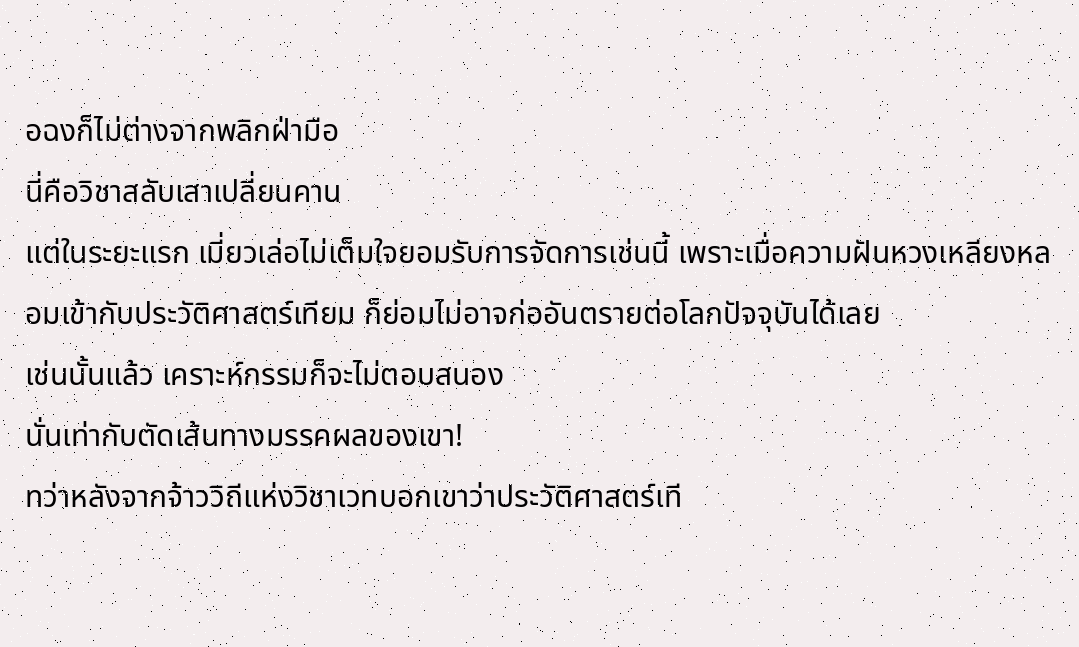อฉงก็ไม่ต่างจากพลิกฝ่ามือ
นี่คือวิชาสลับเสาเปลี่ยนคาน
แต่ในระยะแรก เมี่ยวเล่อไม่เต็มใจยอมรับการจัดการเช่นนี้ เพราะเมื่อความฝันหวงเหลียงหลอมเข้ากับประวัติศาสตร์เทียม ก็ย่อมไม่อาจก่ออันตรายต่อโลกปัจจุบันได้เลย
เช่นนั้นแล้ว เคราะห์กรรมก็จะไม่ตอบสนอง
นั่นเท่ากับตัดเส้นทางมรรคผลของเขา!
ทว่าหลังจากจ้าววิถีแห่งวิชาเวทบอกเขาว่าประวัติศาสตร์เที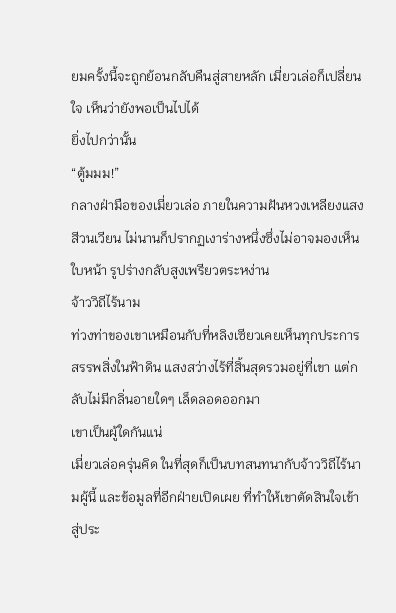ยมครั้งนี้จะถูกย้อนกลับคืนสู่สายหลัก เมี่ยวเล่อก็เปลี่ยนใจ เห็นว่ายังพอเป็นไปได้
ยิ่งไปกว่านั้น
“ตู้มมม!”
กลางฝ่ามือของเมี่ยวเล่อ ภายในความฝันหวงเหลียงแสงสีวนเวียน ไม่นานก็ปรากฏเงาร่างหนึ่งซึ่งไม่อาจมองเห็นใบหน้า รูปร่างกลับสูงเพรียวตระหง่าน
จ้าววิถีไร้นาม
ท่วงท่าของเขาเหมือนกับที่หลิงเซียวเคยเห็นทุกประการ สรรพสิ่งในฟ้าดิน แสงสว่างไร้ที่สิ้นสุดรวมอยู่ที่เขา แต่กลับไม่มีกลิ่นอายใดๆ เล็ดลอดออกมา
เขาเป็นผู้ใดกันแน่
เมี่ยวเล่อครุ่นคิด ในที่สุดก็เป็นบทสนทนากับจ้าววิถีไร้นามผู้นี้ และข้อมูลที่อีกฝ่ายเปิดเผย ที่ทำให้เขาตัดสินใจเข้าสู่ประ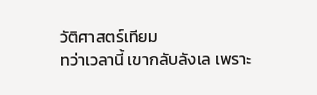วัติศาสตร์เทียม
ทว่าเวลานี้ เขากลับลังเล เพราะ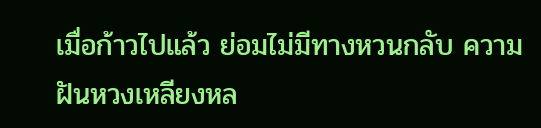เมื่อก้าวไปแล้ว ย่อมไม่มีทางหวนกลับ ความฝันหวงเหลียงหล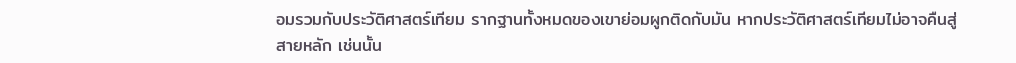อมรวมกับประวัติศาสตร์เทียม รากฐานทั้งหมดของเขาย่อมผูกติดกับมัน หากประวัติศาสตร์เทียมไม่อาจคืนสู่สายหลัก เช่นนั้น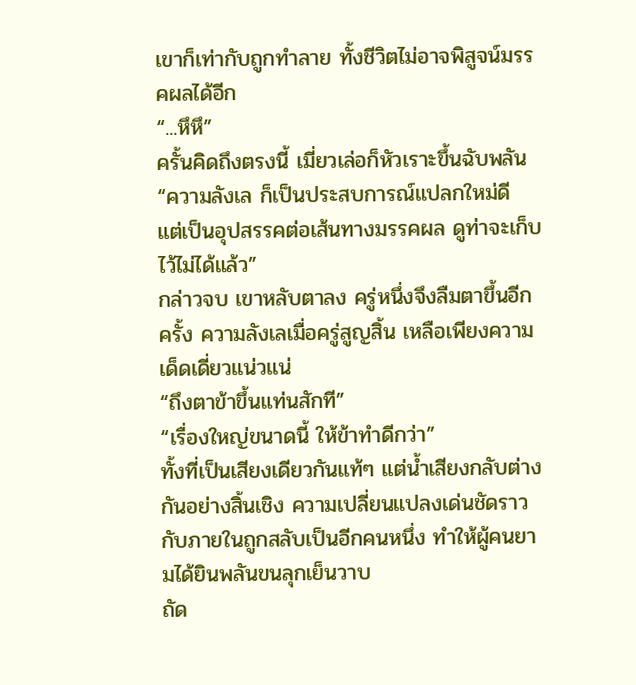เขาก็เท่ากับถูกทำลาย ทั้งชีวิตไม่อาจพิสูจน์มรรคผลได้อีก
“...หึหึ”
ครั้นคิดถึงตรงนี้ เมี่ยวเล่อก็หัวเราะขึ้นฉับพลัน “ความลังเล ก็เป็นประสบการณ์แปลกใหม่ดี แต่เป็นอุปสรรคต่อเส้นทางมรรคผล ดูท่าจะเก็บไว้ไม่ได้แล้ว”
กล่าวจบ เขาหลับตาลง ครู่หนึ่งจึงลืมตาขึ้นอีกครั้ง ความลังเลเมื่อครู่สูญสิ้น เหลือเพียงความเด็ดเดี่ยวแน่วแน่
“ถึงตาข้าขึ้นแท่นสักที”
“เรื่องใหญ่ขนาดนี้ ให้ข้าทำดีกว่า”
ทั้งที่เป็นเสียงเดียวกันแท้ๆ แต่น้ำเสียงกลับต่างกันอย่างสิ้นเชิง ความเปลี่ยนแปลงเด่นชัดราวกับภายในถูกสลับเป็นอีกคนหนึ่ง ทำให้ผู้คนยามได้ยินพลันขนลุกเย็นวาบ
ถัด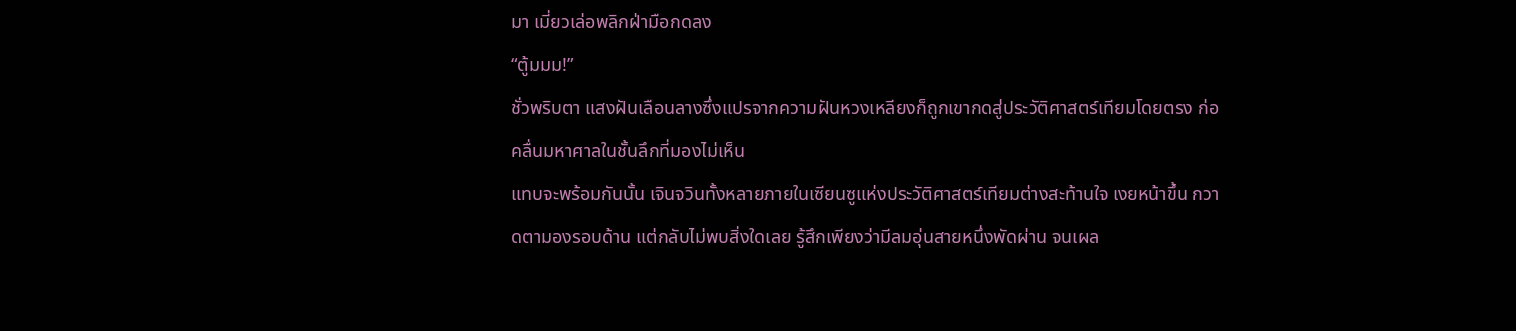มา เมี่ยวเล่อพลิกฝ่ามือกดลง
“ตู้มมม!”
ชั่วพริบตา แสงฝันเลือนลางซึ่งแปรจากความฝันหวงเหลียงก็ถูกเขากดสู่ประวัติศาสตร์เทียมโดยตรง ก่อคลื่นมหาศาลในชั้นลึกที่มองไม่เห็น
แทบจะพร้อมกันนั้น เจินจวินทั้งหลายภายในเซียนซูแห่งประวัติศาสตร์เทียมต่างสะท้านใจ เงยหน้าขึ้น กวาดตามองรอบด้าน แต่กลับไม่พบสิ่งใดเลย รู้สึกเพียงว่ามีลมอุ่นสายหนึ่งพัดผ่าน จนเผล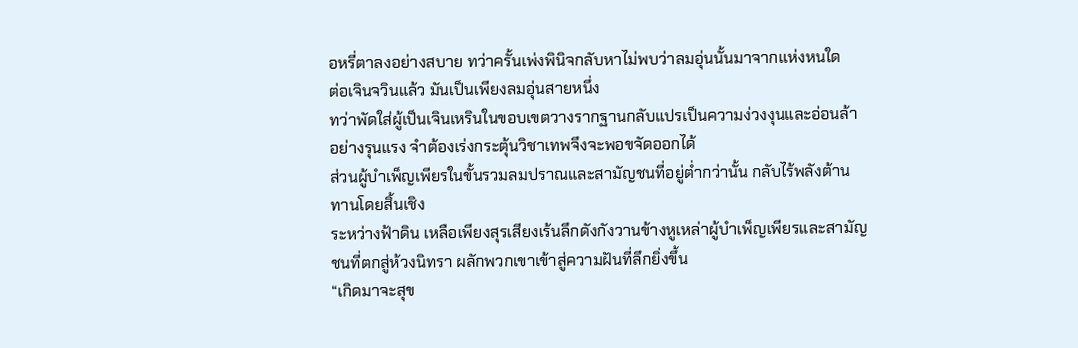อหรี่ตาลงอย่างสบาย ทว่าครั้นเพ่งพินิจกลับหาไม่พบว่าลมอุ่นนั้นมาจากแห่งหนใด
ต่อเจินจวินแล้ว มันเป็นเพียงลมอุ่นสายหนึ่ง
ทว่าพัดใส่ผู้เป็นเจินเหรินในขอบเขตวางรากฐานกลับแปรเป็นความง่วงงุนและอ่อนล้าอย่างรุนแรง จำต้องเร่งกระตุ้นวิชาเทพจึงจะพอขจัดออกได้
ส่วนผู้บำเพ็ญเพียรในขั้นรวมลมปราณและสามัญชนที่อยู่ต่ำกว่านั้น กลับไร้พลังต้านทานโดยสิ้นเชิง
ระหว่างฟ้าดิน เหลือเพียงสุรเสียงเร้นลึกดังกังวานข้างหูเหล่าผู้บำเพ็ญเพียรและสามัญชนที่ตกสู่ห้วงนิทรา ผลักพวกเขาเข้าสู่ความฝันที่ลึกยิ่งขึ้น
“เกิดมาจะสุข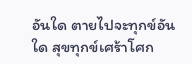อันใด ตายไปจะทุกข์อันใด สุขทุกข์เศร้าโศก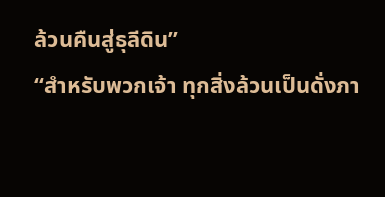ล้วนคืนสู่ธุลีดิน”
“สำหรับพวกเจ้า ทุกสิ่งล้วนเป็นดั่งภา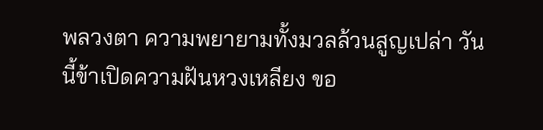พลวงตา ความพยายามทั้งมวลล้วนสูญเปล่า วันนี้ข้าเปิดความฝันหวงเหลียง ขอ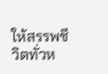ให้สรรพชีวิตทั่วห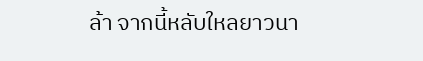ล้า จากนี้หลับใหลยาวนา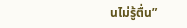นไม่รู้ตื่น”